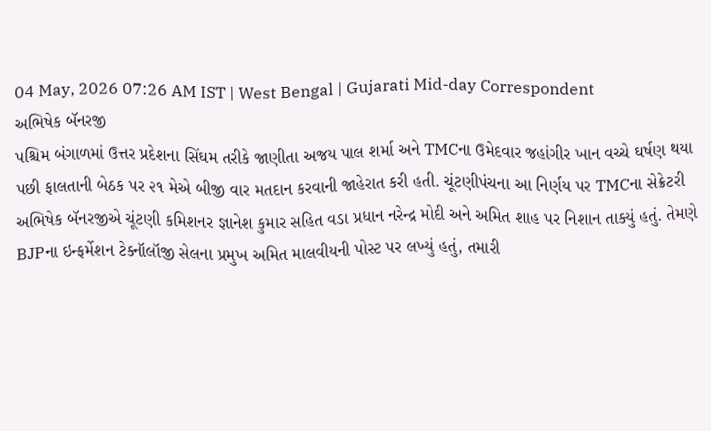04 May, 2026 07:26 AM IST | West Bengal | Gujarati Mid-day Correspondent
અભિષેક બૅનરજી
પશ્ચિમ બંગાળમાં ઉત્તર પ્રદેશના સિંઘમ તરીકે જાણીતા અજય પાલ શર્મા અને TMCના ઉમેદવાર જહાંગીર ખાન વચ્ચે ઘર્ષણ થયા પછી ફાલતાની બેઠક પર ૨૧ મેએ બીજી વાર મતદાન કરવાની જાહેરાત કરી હતી. ચૂંટણીપંચના આ નિર્ણય પર TMCના સેક્રેટરી અભિષેક બૅનરજીએ ચૂંટણી કમિશનર જ્ઞાનેશ કુમાર સહિત વડા પ્રધાન નરેન્દ્ર મોદી અને અમિત શાહ પર નિશાન તાક્યું હતું. તેમણે BJPના ઇન્ફર્મેશન ટેક્નૉલૉજી સેલના પ્રમુખ અમિત માલવીયની પોસ્ટ પર લખ્યું હતું, તમારી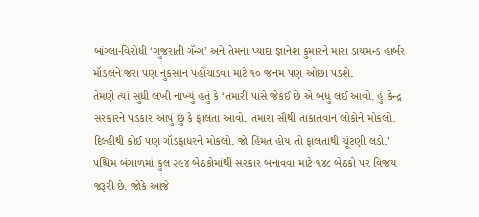બાંગ્લા-વિરોધી ‘ગુજરાતી ગૅન્ગ’ અને તેમના પ્યાદા જ્ઞાનેશ કુમારને મારા ડાયમન્ડ હાર્બર મૉડલને જરા પણ નુકસાન પહોંચાડવા માટે ૧૦ જનમ પણ ઓછા પડશે.
તેમણે ત્યાં સુધી લખી નાખ્યું હતું કે ‘તમારી પાસે જેકંઈ છે એ બધું લઈ આવો. હું કેન્દ્ર સરકારને પડકાર આપું છું કે ફાલતા આવો. તમારા સૌથી તાકાતવાન લોકોને મોકલો. દિલ્હીથી કોઈ પણ ગૉડફાધરને મોકલો. જો હિંમત હોય તો ફાલતાથી ચૂંટણી લડો.’
પશ્ચિમ બંગાળમાં કુલ ૨૯૪ બેઠકોમાંથી સરકાર બનાવવા માટે ૧૪૮ બેઠકો પર વિજય જરૂરી છે. જોકે આજે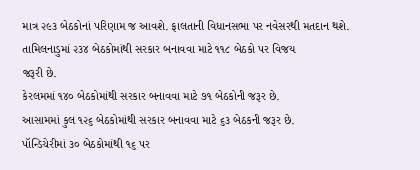માત્ર ૨૯૩ બેઠકોનાં પરિણામ જ આવશે. ફાલતાની વિધાનસભા પર નવેસરથી મતદાન થશે.
તામિલનાડુમાં ૨૩૪ બેઠકોમાંથી સરકાર બનાવવા માટે ૧૧૮ બેઠકો પર વિજય
જરૂરી છે.
કેરલમમાં ૧૪૦ બેઠકોમાંથી સરકાર બનાવવા માટે ૭૧ બેઠકોની જરૂર છે.
આસામમાં કુલ ૧૨૬ બેઠકોમાંથી સરકાર બનાવવા માટે ૬૩ બેઠકની જરૂર છે.
પૉન્ડિચેરીમાં ૩૦ બેઠકોમાંથી ૧૬ પર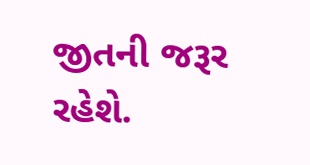જીતની જરૂર રહેશે.